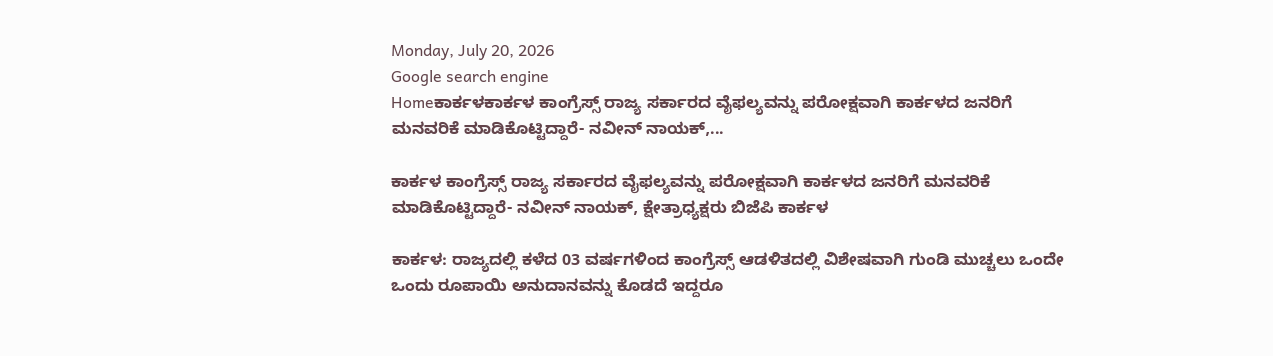Monday, July 20, 2026
Google search engine
Homeಕಾರ್ಕಳಕಾರ್ಕಳ ಕಾಂಗ್ರೆಸ್ಸ್‌ ರಾಜ್ಯ ಸರ್ಕಾರದ ವೈಫಲ್ಯವನ್ನು ಪರೋಕ್ಷವಾಗಿ ಕಾರ್ಕಳದ ಜನರಿಗೆ ಮನವರಿಕೆ ಮಾಡಿಕೊಟ್ಟಿದ್ದಾರೆ- ನವೀನ್‌ ನಾಯಕ್‌,...

ಕಾರ್ಕಳ ಕಾಂಗ್ರೆಸ್ಸ್‌ ರಾಜ್ಯ ಸರ್ಕಾರದ ವೈಫಲ್ಯವನ್ನು ಪರೋಕ್ಷವಾಗಿ ಕಾರ್ಕಳದ ಜನರಿಗೆ ಮನವರಿಕೆ ಮಾಡಿಕೊಟ್ಟಿದ್ದಾರೆ- ನವೀನ್‌ ನಾಯಕ್‌, ಕ್ಷೇತ್ರಾಧ್ಯಕ್ಷರು ಬಿಜೆಪಿ ಕಾರ್ಕಳ

ಕಾರ್ಕಳ: ರಾಜ್ಯದಲ್ಲಿ ಕಳೆದ 03 ವರ್ಷಗಳಿಂದ ಕಾಂಗ್ರೆಸ್ಸ್‌ ಆಡಳಿತದಲ್ಲಿ ವಿಶೇಷವಾಗಿ ಗುಂಡಿ ಮುಚ್ಚಲು ಒಂದೇ ಒಂದು ರೂಪಾಯಿ ಅನುದಾನವನ್ನು ಕೊಡದೆ ಇದ್ದರೂ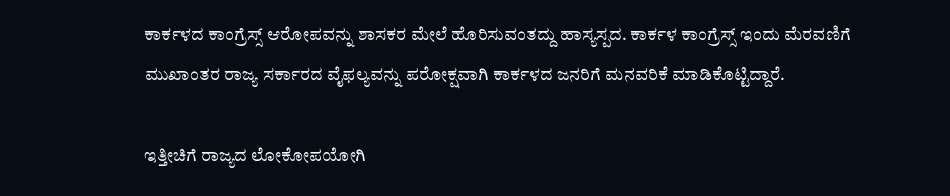ಕಾರ್ಕಳದ ಕಾಂಗ್ರೆಸ್ಸ್‌ ಆರೋಪವನ್ನು ಶಾಸಕರ ಮೇಲೆ ಹೊರಿಸುವಂತದ್ದು ಹಾಸ್ಯಸ್ಪದ. ಕಾರ್ಕಳ ಕಾಂಗ್ರೆಸ್ಸ್‌ ಇಂದು ಮೆರವಣಿಗೆ ಮುಖಾಂತರ ರಾಜ್ಯ ಸರ್ಕಾರದ ವೈಫಲ್ಯವನ್ನು ಪರೋಕ್ಷವಾಗಿ ಕಾರ್ಕಳದ ಜನರಿಗೆ ಮನವರಿಕೆ ಮಾಡಿಕೊಟ್ಟಿದ್ದಾರೆ.

ಇತ್ತೀಚಿಗೆ ರಾಜ್ಯದ ಲೋಕೋಪಯೋಗಿ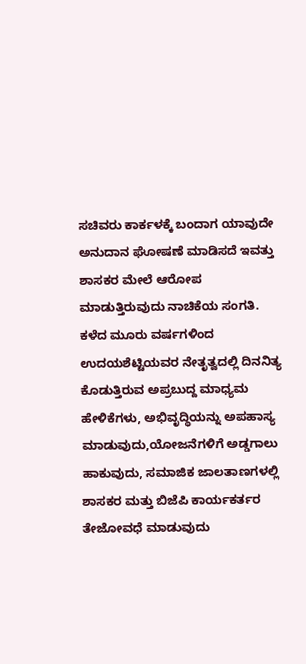ಸಚಿವರು ಕಾರ್ಕಳಕ್ಕೆ ಬಂದಾಗ ಯಾವುದೇ ಅನುದಾನ ಘೋಷಣೆ ಮಾಡಿಸದೆ ಇವತ್ತು ಶಾಸಕರ ಮೇಲೆ ಆರೋಪ ಮಾಡುತ್ತಿರುವುದು ನಾಚಿಕೆಯ ಸಂಗತಿ. ಕಳೆದ ಮೂರು ವರ್ಷಗಳಿಂದ ಉದಯಶೆಟ್ಟಿಯವರ ನೇತೃತ್ವದಲ್ಲಿ ದಿನನಿತ್ಯ ಕೊಡುತ್ತಿರುವ ಅಪ್ರಬುದ್ದ ಮಾಧ್ಯಮ ಹೇಳಿಕೆಗಳು, ಅಭಿವೃದ್ಧಿಯನ್ನು ಅಪಹಾಸ್ಯ ಮಾಡುವುದು,ಯೋಜನೆಗಳಿಗೆ ಅಡ್ಡಗಾಲು ಹಾಕುವುದು, ಸಮಾಜಿಕ ಜಾಲತಾಣಗಳಲ್ಲಿ ಶಾಸಕರ ಮತ್ತು ಬಿಜೆಪಿ ಕಾರ್ಯಕರ್ತರ ತೇಜೋವಧೆ ಮಾಡುವುದು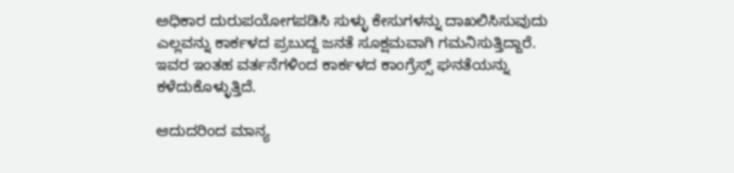ಅಧಿಕಾರ ದುರುಪಯೋಗಪಡಿಸಿ ಸುಳ್ಳು ಕೇಸುಗಳನ್ನು ದಾಖಲಿಸಿಸುವುದು ಎಲ್ಲವನ್ನು ಕಾರ್ಕಳದ ಪ್ರಬುದ್ದ ಜನತೆ ಸೂಕ್ಷಮವಾಗಿ ಗಮನಿಸುತ್ತಿದ್ದಾರೆ. ಇವರ ಇಂತಹ ವರ್ತನೆಗಳಿಂದ ಕಾರ್ಕಳದ ಕಾಂಗ್ರೆಸ್ಸ್‌ ಘನತೆಯನ್ನು ಕಳೆದುಕೊಳ್ಳುತ್ತಿದೆ.

ಆದುದರಿಂದ ಮಾನ್ಯ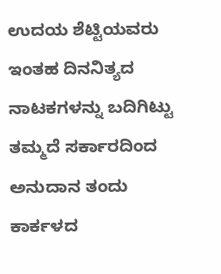ಉದಯ ಶೆಟ್ಟಿಯವರು ಇಂತಹ ದಿನನಿತ್ಯದ ನಾಟಕಗಳನ್ನು ಬದಿಗಿಟ್ಟು ತಮ್ಮದೆ ಸರ್ಕಾರದಿಂದ ಅನುದಾನ ತಂದು ಕಾರ್ಕಳದ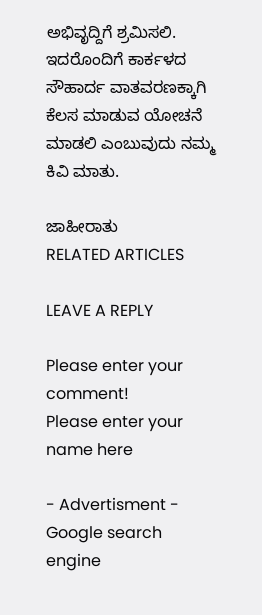ಅಭಿವೃದ್ದಿಗೆ ಶ್ರಮಿಸಲಿ. ಇದರೊಂದಿಗೆ ಕಾರ್ಕಳದ ಸೌಹಾರ್ದ ವಾತವರಣಕ್ಕಾಗಿ ಕೆಲಸ ಮಾಡುವ ಯೋಚನೆ ಮಾಡಲಿ ಎಂಬುವುದು ನಮ್ಮ ಕಿವಿ ಮಾತು.

ಜಾಹೀರಾತು
RELATED ARTICLES

LEAVE A REPLY

Please enter your comment!
Please enter your name here

- Advertisment -
Google search engine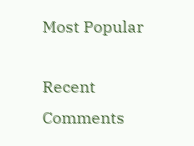Most Popular

Recent Comments